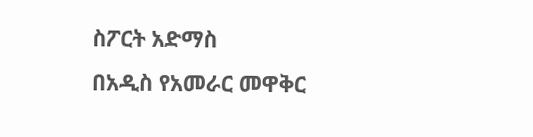ስፖርት አድማስ
በአዲስ የአመራር መዋቅር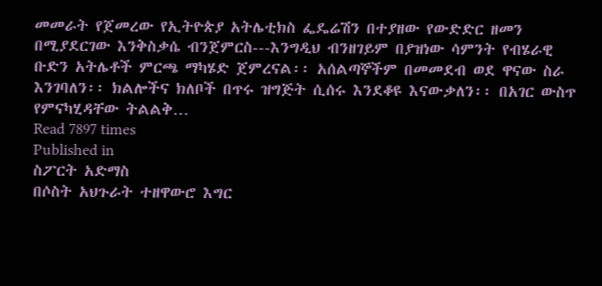መመራት የጀመረው የኢትዮጵያ አትሌቲክስ ፌዴሬሽን በተያዘው የውድድር ዘመን በሚያደርገው እንቅስቃሴ ብንጀምርስ---እንግዲህ ብንዘገይም በያዝነው ሳምንት የብሄራዊ ቡድን አትሌቶች ምርጫ ማካሄድ ጀምረናል፡፡ አሰልጣኞችም በመመደብ ወደ ዋናው ስራ እንገባለን፡፡ ክልሎችና ክለቦች በጥሩ ዝግጅት ሲሰሩ እንደቆዩ እናውቃለን፡፡ በአገር ውስጥ የምናካሂዳቸው ትልልቅ…
Read 7897 times
Published in
ስፖርት አድማስ
በሶስት አህጉራት ተዘዋውሮ እግር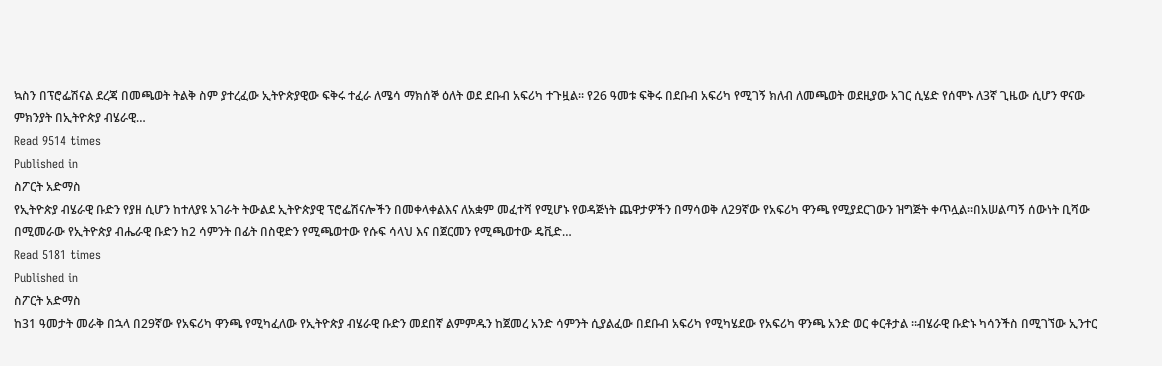ኳስን በፕሮፌሽናል ደረጃ በመጫወት ትልቅ ስም ያተረፈው ኢትዮጵያዊው ፍቅሩ ተፈራ ለሜሳ ማክሰኞ ዕለት ወደ ደቡብ አፍሪካ ተጉዟል፡፡ የ26 ዓመቱ ፍቅሩ በደቡብ አፍሪካ የሚገኝ ክለብ ለመጫወት ወደዚያው አገር ሲሄድ የሰሞኑ ለ3ኛ ጊዜው ሲሆን ዋናው ምክንያት በኢትዮጵያ ብሄራዊ…
Read 9514 times
Published in
ስፖርት አድማስ
የኢትዮጵያ ብሄራዊ ቡድን የያዘ ሲሆን ከተለያዩ አገራት ትውልደ ኢትዮጵያዊ ፕሮፌሽናሎችን በመቀላቀልእና ለአቋም መፈተሻ የሚሆኑ የወዳጅነት ጨዋታዎችን በማሳወቅ ለ29ኛው የአፍሪካ ዋንጫ የሚያደርገውን ዝግጅት ቀጥሏል፡፡በአሠልጣኝ ሰውነት ቢሻው በሚመራው የኢትዮጵያ ብሔራዊ ቡድን ከ2 ሳምንት በፊት በስዊድን የሚጫወተው የሱፍ ሳላህ እና በጀርመን የሚጫወተው ዴቪድ…
Read 5181 times
Published in
ስፖርት አድማስ
ከ31 ዓመታት መራቅ በኋላ በ29ኛው የአፍሪካ ዋንጫ የሚካፈለው የኢትዮጵያ ብሄራዊ ቡድን መደበኛ ልምምዱን ከጀመረ አንድ ሳምንት ሲያልፈው በደቡብ አፍሪካ የሚካሄደው የአፍሪካ ዋንጫ አንድ ወር ቀርቶታል ፡፡ብሄራዊ ቡድኑ ካሳንችስ በሚገኘው ኢንተር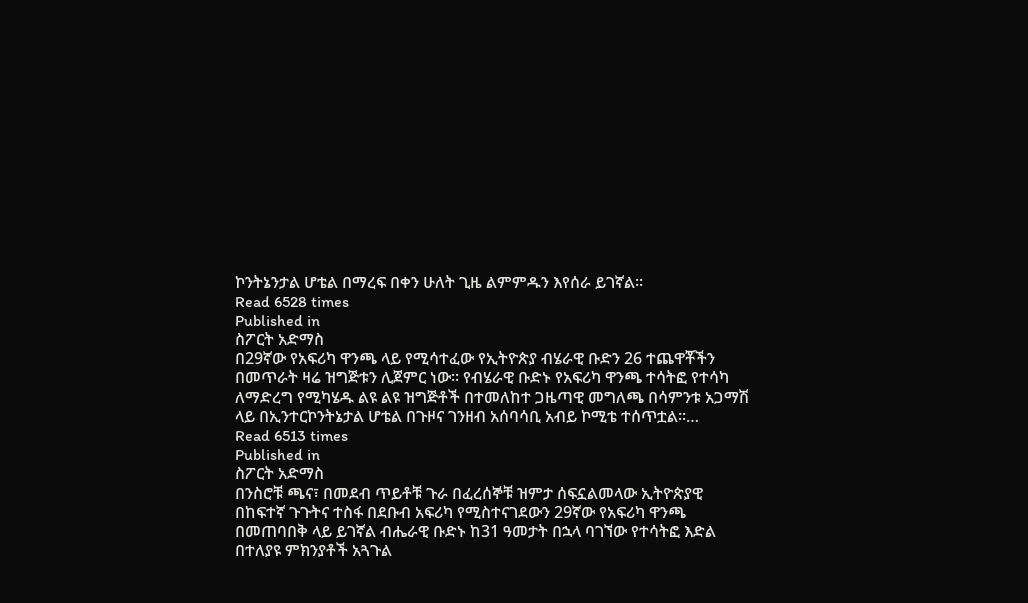ኮንትኔንታል ሆቴል በማረፍ በቀን ሁለት ጊዜ ልምምዱን እየሰራ ይገኛል፡፡
Read 6528 times
Published in
ስፖርት አድማስ
በ29ኛው የአፍሪካ ዋንጫ ላይ የሚሳተፈው የኢትዮጵያ ብሄራዊ ቡድን 26 ተጨዋቾችን በመጥራት ዛሬ ዝግጅቱን ሊጀምር ነው፡፡ የብሄራዊ ቡድኑ የአፍሪካ ዋንጫ ተሳትፎ የተሳካ ለማድረግ የሚካሄዱ ልዩ ልዩ ዝግጅቶች በተመለከተ ጋዜጣዊ መግለጫ በሳምንቱ አጋማሽ ላይ በኢንተርኮንትኔታል ሆቴል በጉዞና ገንዘብ አሰባሳቢ አብይ ኮሚቴ ተሰጥቷል፡፡…
Read 6513 times
Published in
ስፖርት አድማስ
በንስሮቹ ጫና፣ በመደብ ጥይቶቹ ጉራ በፈረሰኞቹ ዝምታ ሰፍኗልመላው ኢትዮጵያዊ በከፍተኛ ጉጉትና ተስፋ በደቡብ አፍሪካ የሚስተናገደውን 29ኛው የአፍሪካ ዋንጫ በመጠባበቅ ላይ ይገኛል ብሔራዊ ቡድኑ ከ31 ዓመታት በኋላ ባገኘው የተሳትፎ እድል በተለያዩ ምክንያቶች አጓጉል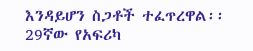እንዳይሆን ስጋቶች ተፈጥረዋል፡፡ 29ኛው የአፍሪካ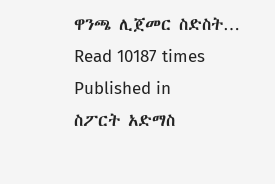ዋንጫ ሊጀመር ስድስት…
Read 10187 times
Published in
ስፖርት አድማስ